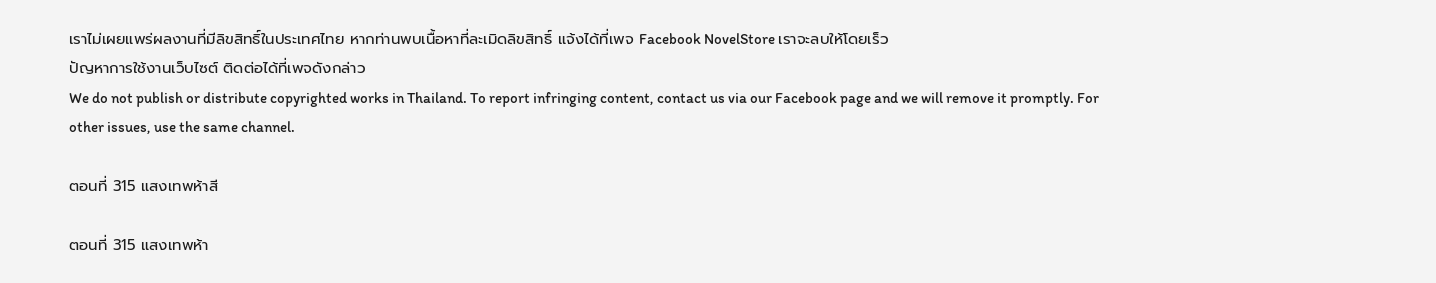เราไม่เผยแพร่ผลงานที่มีลิขสิทธิ์ในประเทศไทย หากท่านพบเนื้อหาที่ละเมิดลิขสิทธิ์ แจ้งได้ที่เพจ Facebook NovelStore เราจะลบให้โดยเร็ว
ปัญหาการใช้งานเว็บไซต์ ติดต่อได้ที่เพจดังกล่าว
We do not publish or distribute copyrighted works in Thailand. To report infringing content, contact us via our Facebook page and we will remove it promptly. For other issues, use the same channel.

ตอนที่ 315 แสงเทพห้าสี

ตอนที่ 315 แสงเทพห้า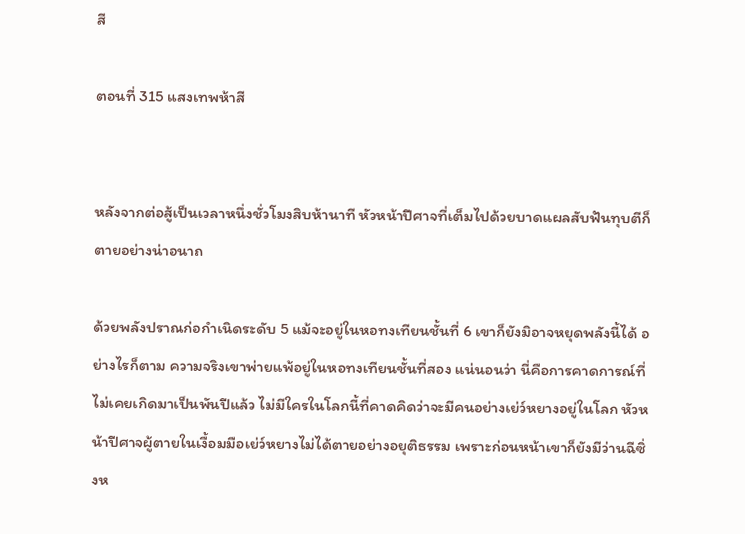สี

ตอนที่ 315 แสงเทพห้าสี


หลังจากต่อสู้เป็นเวลาหนึ่งชั่วโมงสิบห้านาที หัวหน้าปีศาจที่เต็มไปด้วยบาดแผลสับฟันทุบตีก็ตายอย่างน่าอนาถ

ด้วยพลังปราณก่อกำเนิดระดับ 5 แม้จะอยู่ในหอทงเทียนชั้นที่ 6 เขาก็ยังมิอาจหยุดพลังนี้ได้ อย่างไรก็ตาม ความจริงเขาพ่ายแพ้อยู่ในหอทงเทียนชั้นที่สอง แน่นอนว่า นี่คือการคาดการณ์ที่ไม่เคยเกิดมาเป็นพันปีแล้ว ไม่มีใครในโลกนี้ที่คาดคิดว่าจะมีคนอย่างเย่ว์หยางอยู่ในโลก หัวหน้าปีศาจผู้ตายในเงื้อมมือเย่ว์หยางไม่ได้ตายอย่างอยุติธรรม เพราะก่อนหน้าเขาก็ยังมีว่านฉีซิ่งห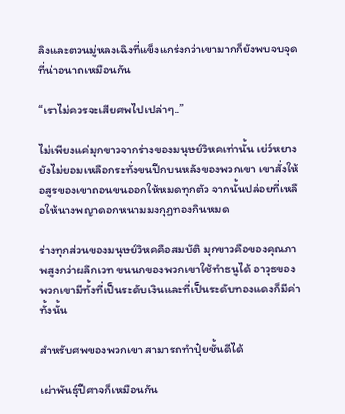ลิงและตวนมู่หลงเฉิงที่แข็งแกร่งกว่าเขามากก็ยังพบจบจุดที่น่าอนาถเหมือนกัน

“เราไม่ควรจะเสียศพไปเปล่าๆ..”

ไม่เพียงแค่มุกขาวจากร่างของมนุษย์วิหคเท่านั้น เย่ว์หยางยังไม่ยอมเหลือกระทั่งขนปีกบนหลังของพวกเขา เขาสั่งให้อสูรของเขาถอนขนออกให้หมดทุกตัว จากนั้นปล่อยที่เหลือให้นางพญาดอกหนามมงกุฏทองกินหมด

ร่างทุกส่วนของมนุษย์วิหคคือสมบัติ มุกขาวคือของคุณภาพสูงกว่าผลึกเวท ขนนกของพวกเขาใช้ทำธนูได้ อาวุธของพวกเขามีทั้งที่เป็นระดับเงินและที่เป็นระดับทองแดงก็มีค่าทั้งนั้น

สำหรับศพของพวกเขา สามารถทำปุ๋ยชั้นดีได้

เผ่าพันธุ์ปีศาจก็เหมือนกัน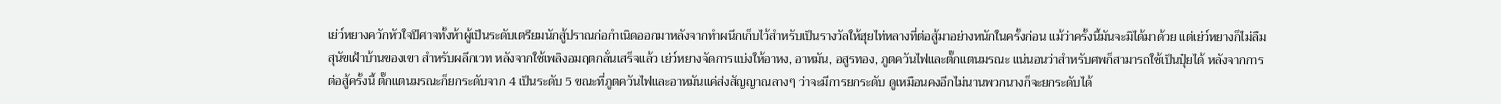เย่ว์หยางควักหัวใจปีศาจทั้งห้าผู้เป็นระดับเตรียมนักสู้ปราณก่อกำเนิดออกมาหลังจากทำผนึกเก็บไว้สำหรับเป็นรางวัลให้ฮุยไท่หลางที่ต่อสู้มาอย่างหนักในครั้งก่อน แม้ว่าครั้งนี้มันจะมิได้มาด้วย แต่เย่ว์หยางก็ไม่ลืมสุนัขเฝ้าบ้านของเขา สำหรับผลึกเวท หลังจากใช้เพลิงอมฤตกลั่นเสร็จแล้ว เย่ว์หยางจัดการแบ่งให้อาหง, อาหมัน, อสูรทอง, ภูตควันไฟและตั๊กแตนมรณะ แน่นอนว่าสำหรับศพก็สามารถใช้เป็นปุ๋ยได้ หลังจากการต่อสู้ครั้งนี้ ตั๊กแตนมรณะก็ยกระดับจาก 4 เป็นระดับ 5 ขณะที่ภูตควันไฟและอาหมันแค่ส่งสัญญาณลางๆ ว่าจะมีการยกระดับ ดูเหมือนคงอีกไม่นานพวกนางก็จะยกระดับได้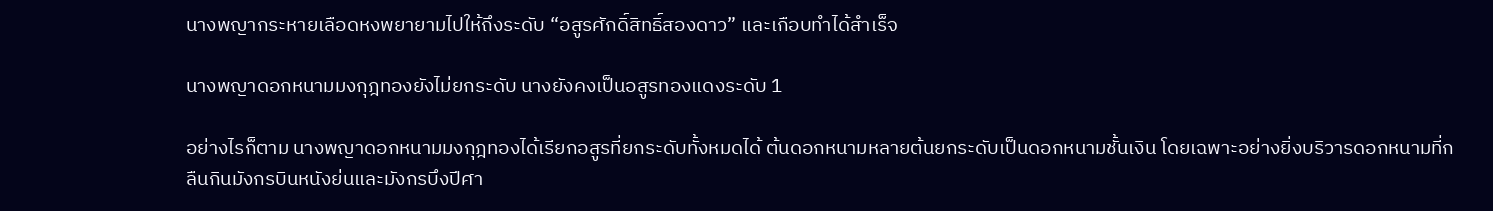นางพญากระหายเลือดหงพยายามไปให้ถึงระดับ “อสูรศักดิ์สิทธิ์สองดาว” และเกือบทำได้สำเร็จ

นางพญาดอกหนามมงกุฎทองยังไม่ยกระดับ นางยังคงเป็นอสูรทองแดงระดับ 1

อย่างไรก็ตาม นางพญาดอกหนามมงกุฎทองได้เรียกอสูรที่ยกระดับทั้งหมดได้ ต้นดอกหนามหลายต้นยกระดับเป็นดอกหนามชั้นเงิน โดยเฉพาะอย่างยิ่งบริวารดอกหนามที่กลืนกินมังกรบินหนังย่นและมังกรบึงปีศา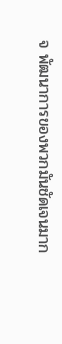จ พัฒนาการของพวกมันชัดเจนมาก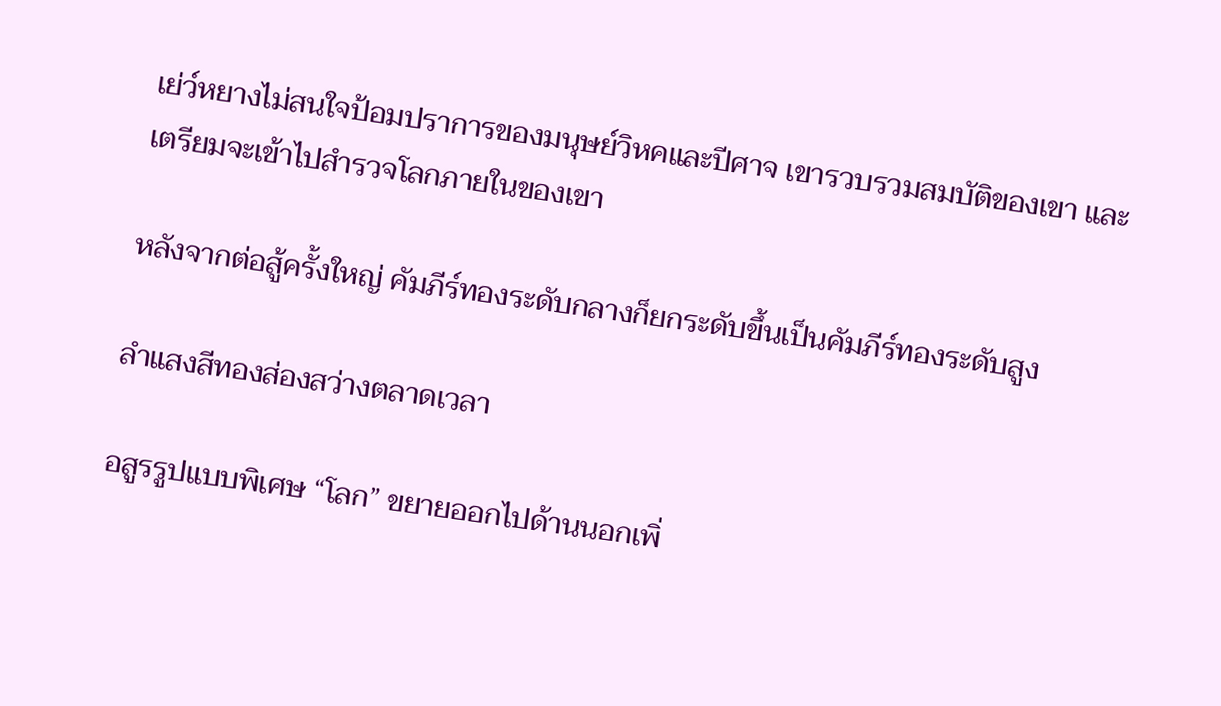เย่ว์หยางไม่สนใจป้อมปราการของมนุษย์วิหคและปีศาจ เขารวบรวมสมบัติของเขา และเตรียมจะเข้าไปสำรวจโลกภายในของเขา

หลังจากต่อสู้ครั้งใหญ่ คัมภีร์ทองระดับกลางก็ยกระดับขึ้นเป็นคัมภีร์ทองระดับสูง

ลำแสงสีทองส่องสว่างตลาดเวลา

อสูรรูปแบบพิเศษ “โลก” ขยายออกไปด้านนอกเพิ่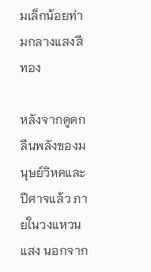มเล็กน้อยท่ามกลางแสงสีทอง

หลังจากดูดกลืนพลังของมนุษย์วิหคและปีศาจแล้ว ภายในวงแหวนแสง นอกจาก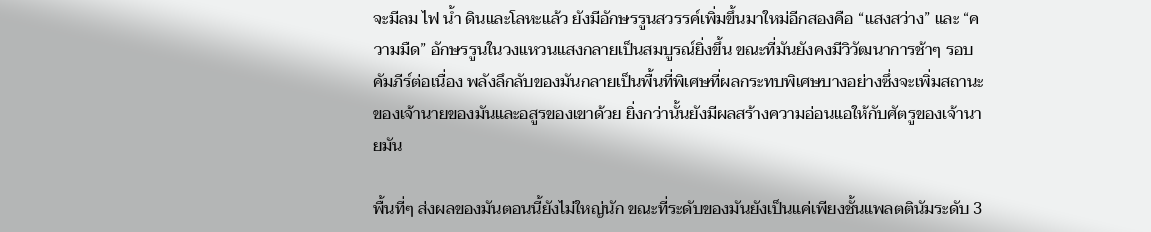จะมีลม ไฟ น้ำ ดินและโลหะแล้ว ยังมีอักษรรูนสวรรค์เพิ่มขึ้นมาใหม่อีกสองคือ “แสงสว่าง” และ “ความมืด” อักษรรูนในวงแหวนแสงกลายเป็นสมบูรณ์ยิ่งขึ้น ขณะที่มันยังคงมีวิวัฒนาการช้าๆ รอบคัมภีร์ต่อเนื่อง พลังลึกลับของมันกลายเป็นพื้นที่พิเศษที่ผลกระทบพิเศษบางอย่างซึ่งจะเพิ่มสถานะของเจ้านายของมันและอสูรของเขาด้วย ยิ่งกว่านั้นยังมีผลสร้างความอ่อนแอให้กับศัตรูของเจ้านายมัน

พื้นที่ๆ ส่งผลของมันตอนนี้ยังไม่ใหญ่นัก ขณะที่ระดับของมันยังเป็นแค่เพียงชั้นแพลตตินัมระดับ 3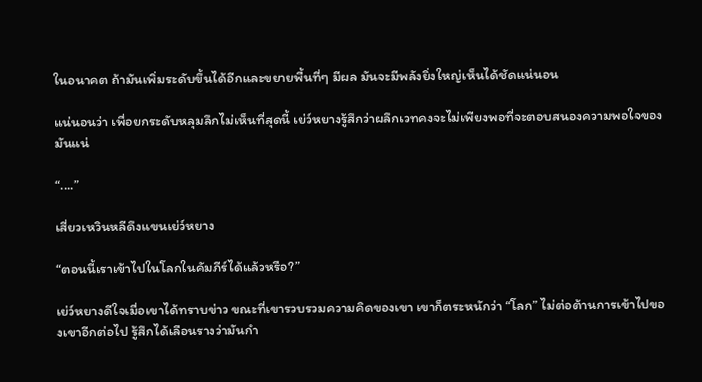ในอนาคต ถ้ามันเพิ่มระดับขึ้นได้อีกและขยายพื้นที่ๆ มีผล มันจะมีพลังยิ่งใหญ่เห็นได้ชัดแน่นอน

แน่นอนว่า เพื่อยกระดับหลุมลึกไม่เห็นที่สุดนี้ เย่ว์หยางรู้สึกว่าผลึกเวทคงจะไม่เพียงพอที่จะตอบสนองความพอใจของมันแน่

“....”

เสี่ยวเหวินหลีดึงแขนเย่ว์หยาง

“ตอนนี้เราเข้าไปในโลกในคัมภีร์ได้แล้วหรือ?”

เย่ว์หยางดีใจเมื่อเขาได้ทราบข่าว ขณะที่เขารวบรวมความคิดของเขา เขาก็ตระหนักว่า “โลก” ไม่ต่อต้านการเข้าไปของเขาอีกต่อไป รู้สึกได้เลือนรางว่ามันกำ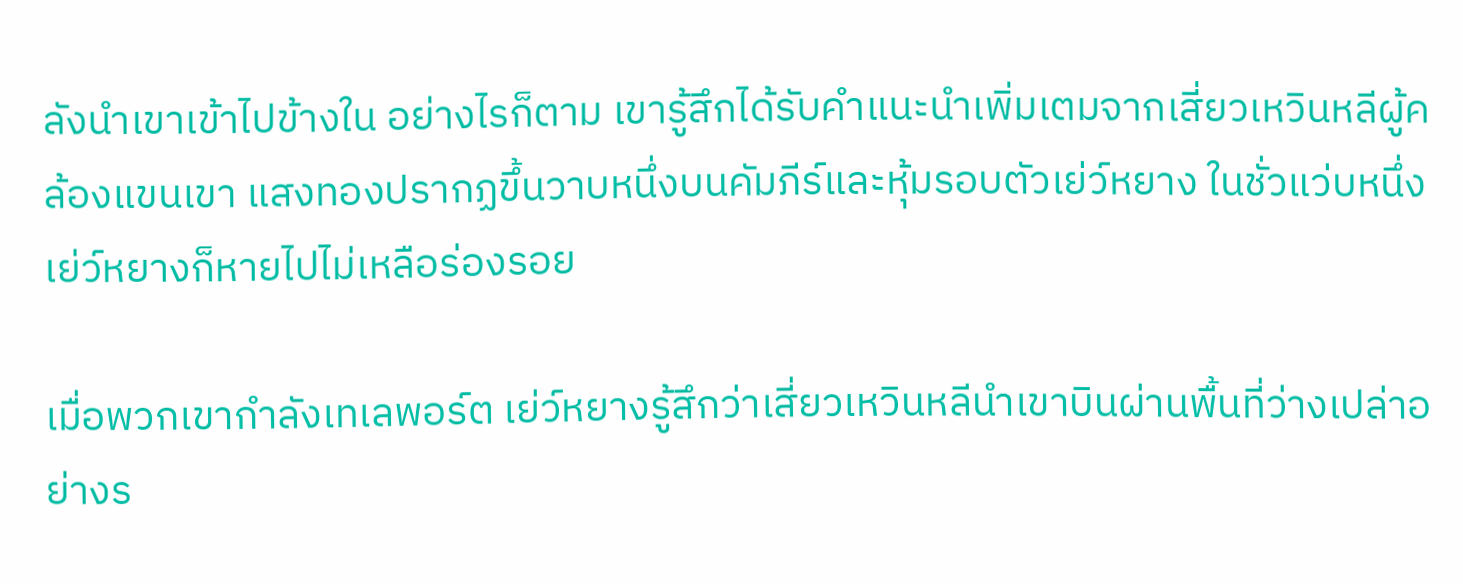ลังนำเขาเข้าไปข้างใน อย่างไรก็ตาม เขารู้สึกได้รับคำแนะนำเพิ่มเตมจากเสี่ยวเหวินหลีผู้คล้องแขนเขา แสงทองปรากฏขึ้นวาบหนึ่งบนคัมภีร์และหุ้มรอบตัวเย่ว์หยาง ในชั่วแว่บหนึ่งเย่ว์หยางก็หายไปไม่เหลือร่องรอย

เมื่อพวกเขากำลังเทเลพอร์ต เย่ว์หยางรู้สึกว่าเสี่ยวเหวินหลีนำเขาบินผ่านพื้นที่ว่างเปล่าอย่างร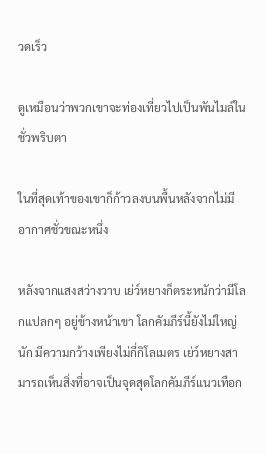วดเร็ว

ดูเหมือนว่าพวกเขาจะท่องเที่ยวไปเป็นพันไมล์ในชั่วพริบตา

ในที่สุดเท้าของเขาก็ก้าวลงบนพื้นหลังจากไม่มีอากาศชั่วขณะหนึ่ง

หลังจากแสงสว่างวาบ เย่ว์หยางก็ตระหนักว่ามีโลกแปลกๆ อยู่ข้างหน้าเขา โลกคัมภีร์นี้ยังไม่ใหญ่นัก มีความกว้างเพียงไม่กี่กิโลเมตร เย่ว์หยางสามารถเห็นสิ่งที่อาจเป็นจุดสุดโลกคัมภีร์แนวเทือก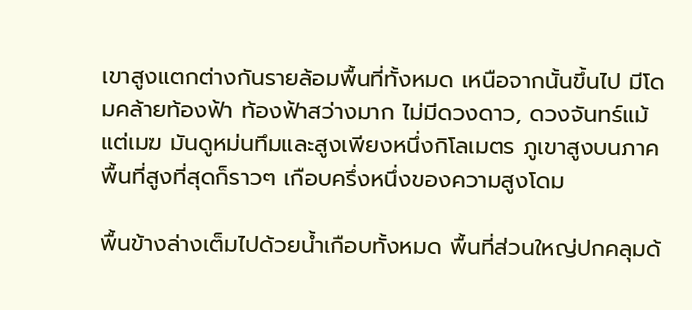เขาสูงแตกต่างกันรายล้อมพื้นที่ทั้งหมด เหนือจากนั้นขึ้นไป มีโดมคล้ายท้องฟ้า ท้องฟ้าสว่างมาก ไม่มีดวงดาว, ดวงจันทร์แม้แต่เมฆ มันดูหม่นทึมและสูงเพียงหนึ่งกิโลเมตร ภูเขาสูงบนภาคพื้นที่สูงที่สุดก็ราวๆ เกือบครึ่งหนึ่งของความสูงโดม

พื้นข้างล่างเต็มไปด้วยน้ำเกือบทั้งหมด พื้นที่ส่วนใหญ่ปกคลุมด้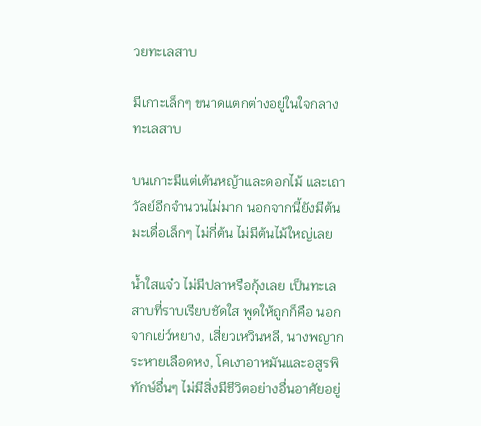วยทะเลสาบ

มีเกาะเล็กๆ ขนาดแตกต่างอยู่ในใจกลางทะเลสาบ

บนเกาะมีแต่เต้นหญ้าและดอกไม้ และเถาวัลย์อีกจำนวนไม่มาก นอกจากนี้ยังมีต้นมะเดื่อเล็กๆ ไม่กี่ต้น ไม่มีต้นไม้ใหญ่เลย

น้ำใสแจ๋ว ไม่มีปลาหรือกุ้งเลย เป็นทะเลสาบที่ราบเรียบชัดใส พูดให้ถูกก็คือ นอกจากเย่ว์หยาง, เสี่ยวเหวินหลี, นางพญากระหายเลือดหง, โคเงาอาหมันและอสูรพิทักษ์อื่นๆ ไม่มีสิ่งมีชีวิตอย่างอื่นอาศัยอยู่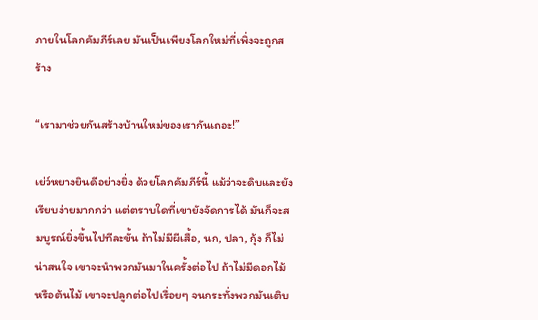ภายในโลกคัมภีร์เลย มันเป็นเพียงโลกใหม่ที่เพิ่งจะถูกสร้าง

“เรามาช่วยกันสร้างบ้านใหม่ของเรากันเถอะ!”

เย่ว์หยางยินดีอย่างยิ่ง ด้วยโลกคัมภีร์นี้ แม้ว่าจะดิบและยังเรียบง่ายมากกว่า แต่ตราบใดที่เขายังจัดการได้ มันก็จะสมบูรณ์ยิ่งขึ้นไปทีละขั้น ถ้าไม่มีผีเสื้อ, นก, ปลา, กุ้ง ก็ไม่น่าสนใจ เขาจะนำพวกมันมาในครั้งต่อไป ถ้าไม่มีดอกไม้หรือต้นไม้ เขาจะปลูกต่อไปเรื่อยๆ จนกระทั่งพวกมันเติบ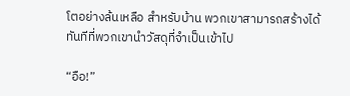โตอย่างล้นเหลือ สำหรับบ้าน พวกเขาสามารถสร้างได้ทันทีที่พวกเขานำวัสดุที่จำเป็นเข้าไป

“อือ!”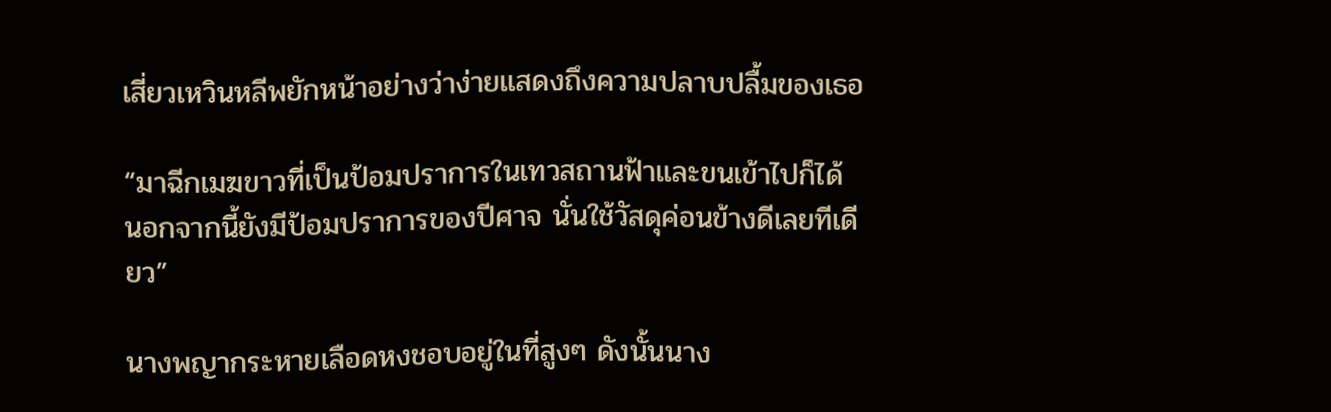เสี่ยวเหวินหลีพยักหน้าอย่างว่าง่ายแสดงถึงความปลาบปลื้มของเธอ

“มาฉีกเมฆขาวที่เป็นป้อมปราการในเทวสถานฟ้าและขนเข้าไปก็ได้ นอกจากนี้ยังมีป้อมปราการของปีศาจ นั่นใช้วัสดุค่อนข้างดีเลยทีเดียว”

นางพญากระหายเลือดหงชอบอยู่ในที่สูงๆ ดังนั้นนาง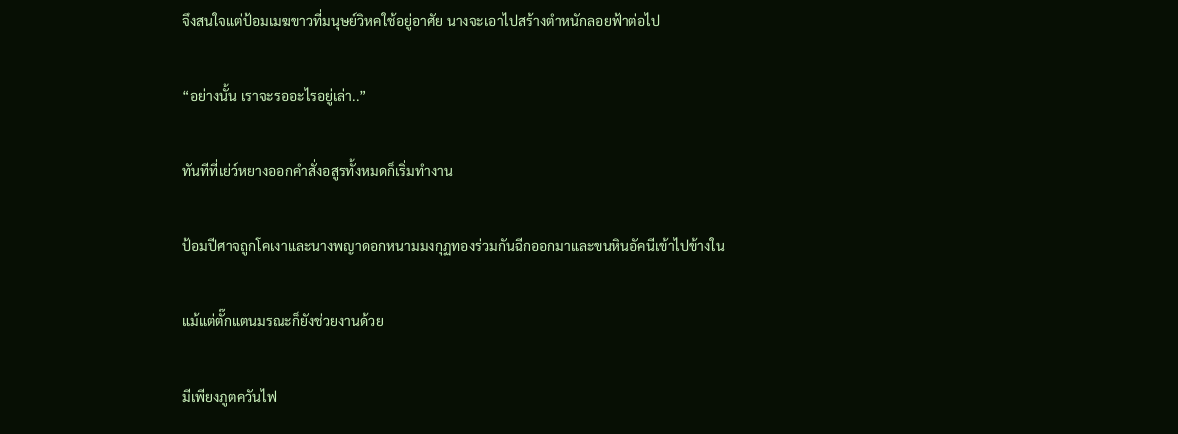จึงสนใจแต่ป้อมเมฆขาวที่มนุษย์วิหคใช้อยู่อาศัย นางจะเอาไปสร้างตำหนักลอยฟ้าต่อไป

“อย่างนั้น เราจะรออะไรอยู่เล่า..”

ทันทีที่เย่ว์หยางออกคำสั่งอสูรทั้งหมดก็เริ่มทำงาน

ป้อมปีศาจถูกโคเงาและนางพญาดอกหนามมงกุฏทองร่วมกันฉีกออกมาและขนหินอัคนีเข้าไปข้างใน

แม้แต่ตั๊กแตนมรณะก็ยังช่วยงานด้วย

มีเพียงภูตควันไฟ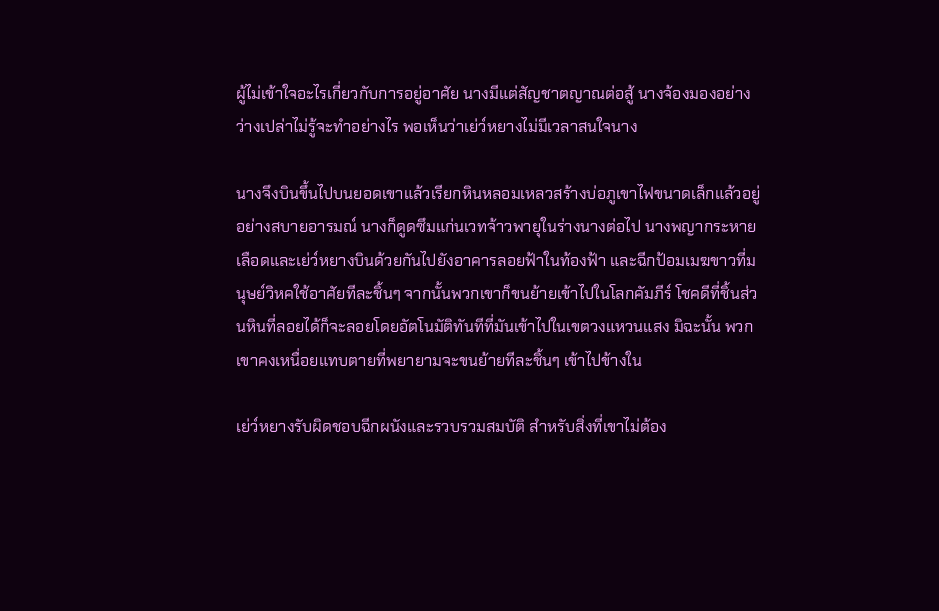ผู้ไม่เข้าใจอะไรเกี่ยวกับการอยู่อาศัย นางมีแต่สัญชาตญาณต่อสู้ นางจ้องมองอย่างว่างเปล่าไม่รู้จะทำอย่างไร พอเห็นว่าเย่ว์หยางไม่มีเวลาสนใจนาง

นางจึงบินขึ้นไปบนยอดเขาแล้วเรียกหินหลอมเหลวสร้างบ่อภูเขาไฟขนาดเล็กแล้วอยู่อย่างสบายอารมณ์ นางก็ดูดซึมแก่นเวทจ้าวพายุในร่างนางต่อไป นางพญากระหายเลือดและเย่ว์หยางบินด้วยกันไปยังอาคารลอยฟ้าในท้องฟ้า และฉีกป้อมเมฆขาวที่มนุษย์วิหคใช้อาศัยทีละชิ้นๆ จากนั้นพวกเขาก็ขนย้ายเข้าไปในโลกคัมภีร์ โชคดีที่ชิ้นส่วนหินที่ลอยได้ก็จะลอยโดยอัตโนมัติทันทีที่มันเข้าไปในเขตวงแหวนแสง มิฉะนั้น พวกเขาคงเหนื่อยแทบตายที่พยายามจะขนย้ายทีละชิ้นๆ เข้าไปข้างใน

เย่ว์หยางรับผิดชอบฉีกผนังและรวบรวมสมบัติ สำหรับสิ่งที่เขาไม่ต้อง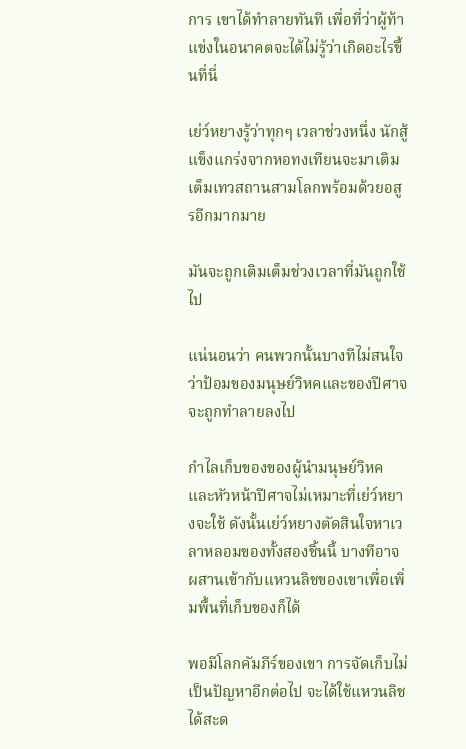การ เขาได้ทำลายทันที เพื่อที่ว่าผู้ท้าแข่งในอนาคตจะได้ไม่รู้ว่าเกิดอะไรขึ้นที่นี่

เย่ว์หยางรู้ว่าทุกๆ เวลาช่วงหนึ่ง นักสู้แข็งแกร่งจากหอทงเทียนจะมาเติมเต็มเทวสถานสามโลกพร้อมด้วยอสูรอีกมากมาย

มันจะถูกเติมเต็มช่วงเวลาที่มันถูกใช้ไป

แน่นอนว่า คนพวกนั้นบางทีไม่สนใจว่าป้อมของมนุษย์วิหคและของปีศาจจะถูกทำลายลงไป

กำไลเก็บของของผู้นำมนุษย์วิหคและหัวหน้าปีศาจไม่เหมาะที่เย่ว์หยางจะใช้ ดังนั้นเย่ว์หยางตัดสินใจหาเวลาหลอมของทั้งสองชิ้นนี้ บางทีอาจผสานเข้ากับแหวนลิชของเขาเพื่อเพิ่มพื้นที่เก็บของก็ได้

พอมีโลกคัมภีร์ของเขา การจัดเก็บไม่เป็นปัญหาอีกต่อไป จะได้ใช้แหวนลิชได้สะด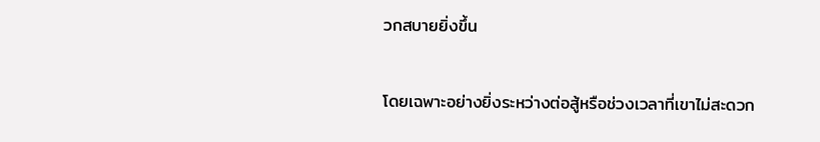วกสบายยิ่งขึ้น

โดยเฉพาะอย่างยิ่งระหว่างต่อสู้หรือช่วงเวลาที่เขาไม่สะดวก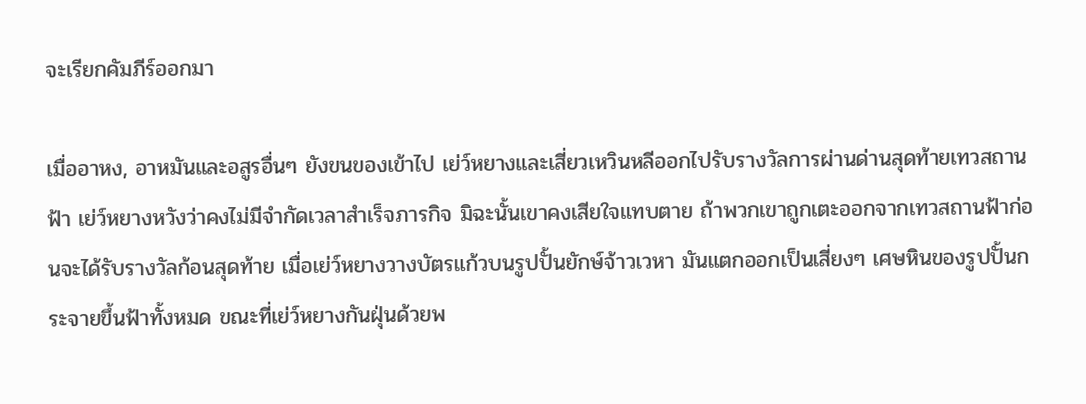จะเรียกคัมภีร์ออกมา

เมื่ออาหง, อาหมันและอสูรอื่นๆ ยังขนของเข้าไป เย่ว์หยางและเสี่ยวเหวินหลีออกไปรับรางวัลการผ่านด่านสุดท้ายเทวสถานฟ้า เย่ว์หยางหวังว่าคงไม่มีจำกัดเวลาสำเร็จภารกิจ มิฉะนั้นเขาคงเสียใจแทบตาย ถ้าพวกเขาถูกเตะออกจากเทวสถานฟ้าก่อนจะได้รับรางวัลก้อนสุดท้าย เมื่อเย่ว์หยางวางบัตรแก้วบนรูปปั้นยักษ์จ้าวเวหา มันแตกออกเป็นเสี่ยงๆ เศษหินของรูปปั้นกระจายขึ้นฟ้าทั้งหมด ขณะที่เย่ว์หยางกันฝุ่นด้วยพ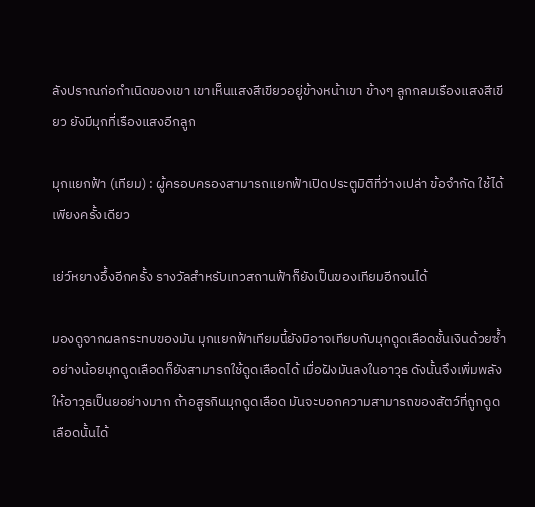ลังปราณก่อกำเนิดของเขา เขาเห็นแสงสีเขียวอยู่ข้างหน้าเขา ข้างๆ ลูกกลมเรืองแสงสีเขียว ยังมีมุกที่เรืองแสงอีกลูก

มุกแยกฟ้า (เทียม) : ผู้ครอบครองสามารถแยกฟ้าเปิดประตูมิติที่ว่างเปล่า ข้อจำกัด ใช้ได้เพียงครั้งเดียว

เย่ว์หยางอึ้งอีกครั้ง รางวัลสำหรับเทวสถานฟ้าก็ยังเป็นของเทียมอีกจนได้

มองดูจากผลกระทบของมัน มุกแยกฟ้าเทียมนี้ยังมิอาจเทียบกับมุกดูดเลือดชั้นเงินด้วยซ้ำ อย่างน้อยมุกดูดเลือดก็ยังสามารถใช้ดูดเลือดได้ เมื่อฝังมันลงในอาวุธ ดังนั้นจึงเพิ่มพลังให้อาวุธเป็นยอย่างมาก ถ้าอสูรกินมุกดูดเลือด มันจะบอกความสามารถของสัตว์ที่ถูกดูดเลือดนั้นได้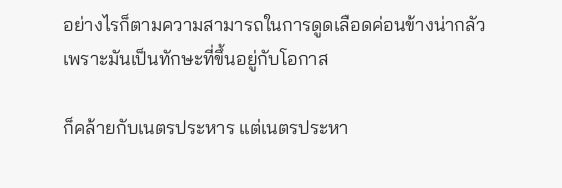อย่างไรก็ตามความสามารถในการดูดเลือดค่อนข้างน่ากลัว เพราะมันเป็นทักษะที่ขึ้นอยู่กับโอกาส

ก็คล้ายกับเนตรประหาร แต่เนตรประหา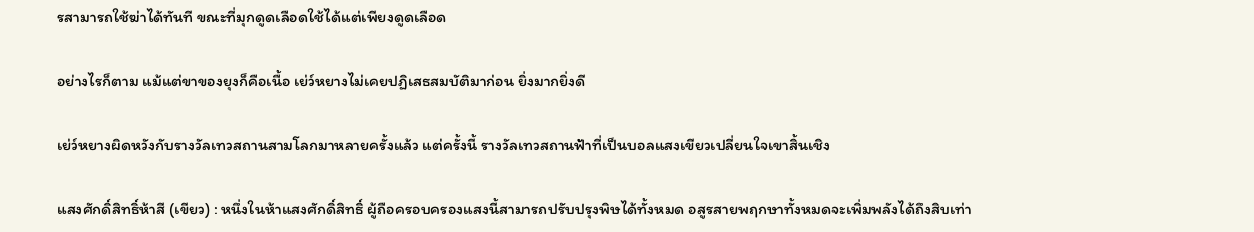รสามารถใช้ฆ่าได้ทันที ขณะที่มุกดูดเลือดใช้ได้แต่เพียงดูดเลือด

อย่างไรก็ตาม แม้แต่ขาของยุงก็คือเนื้อ เย่ว์หยางไม่เคยปฏิเสธสมบัติมาก่อน ยิ่งมากยิ่งดี

เย่ว์หยางผิดหวังกับรางวัลเทวสถานสามโลกมาหลายครั้งแล้ว แต่ครั้งนี้ รางวัลเทวสถานฟ้าที่เป็นบอลแสงเขียวเปลี่ยนใจเขาสิ้นเชิง

แสงศักดิ์สิทธิ์ห้าสี (เขียว) : หนึ่งในห้าแสงศักดิ์สิทธิ์ ผู้ถือครอบครองแสงนี้สามารถปรับปรุงพิษได้ทั้งหมด อสูรสายพฤกษาทั้งหมดจะเพิ่มพลังได้ถึงสิบเท่า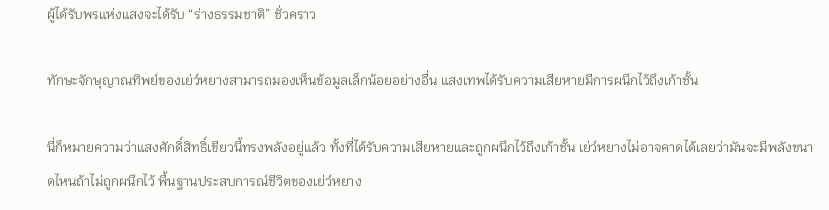ผู้ได้รับพรแห่งแสงจะได้รับ “ร่างธรรมชาติ” ชั่วคราว

ทักษะจักษุญาณทิพย์ของเย่ว์หยางสามารถมองเห็นข้อมูลเล็กน้อยอย่างอื่น แสงเทพได้รับความเสียหายมีการผนึกไว้ถึงเก้าชั้น

นี่ก็หมายความว่าแสงศักดิ์สิทธิ์เขียวนี้ทรงพลังอยู่แล้ว ทั้งที่ได้รับความเสียหายและถูกผนึกไว้ถึงเก้าชั้น เย่ว์หยางไม่อาจคาดได้เลยว่ามันจะมีพลังขนาดไหนถ้าไม่ถูกผนึกไว้ พื้นฐานประสบการณ์ชีวิตของเย่ว์หยาง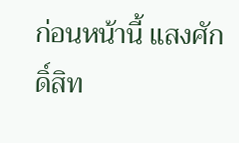ก่อนหน้านี้ แสงศักดิ์สิท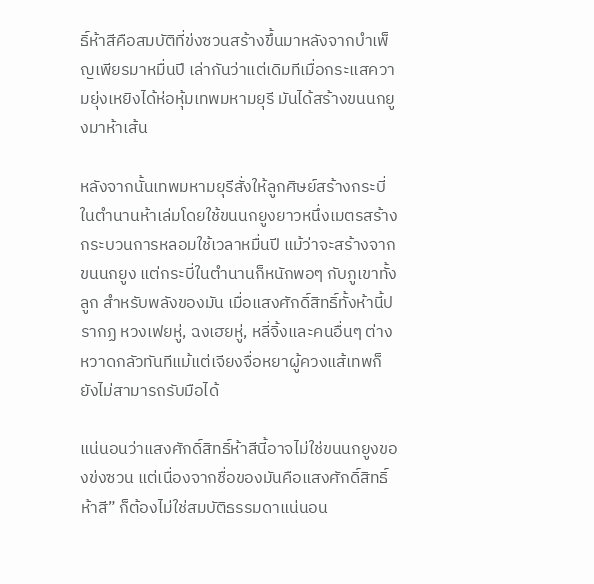ธิ์ห้าสีคือสมบัติที่ข่งซวนสร้างขึ้นมาหลังจากบำเพ็ญเพียรมาหมื่นปี เล่ากันว่าแต่เดิมทีเมื่อกระแสความยุ่งเหยิงได้ห่อหุ้มเทพมหามยุรี มันได้สร้างขนนกยูงมาห้าเส้น

หลังจากนั้นเทพมหามยุรีสั่งให้ลูกศิษย์สร้างกระบี่ในตำนานห้าเล่มโดยใช้ขนนกยูงยาวหนึ่งเมตรสร้าง กระบวนการหลอมใช้เวลาหมื่นปี แม้ว่าจะสร้างจากขนนกยูง แต่กระบี่ในตำนานก็หนักพอๆ กับภูเขาทั้งลูก สำหรับพลังของมัน เมื่อแสงศักดิ์สิทธิ์ทั้งห้านี้ปรากฏ หวงเฟยหู่, ฉงเฮยหู่, หลี่จิ้งและคนอื่นๆ ต่างหวาดกลัวทันทีแม้แต่เจียงจื่อหยาผู้ควงแส้เทพก็ยังไม่สามารถรับมือได้

แน่นอนว่าแสงศักดิ์สิทธิ์ห้าสีนี้อาจไม่ใช่ขนนกยูงของข่งซวน แต่เนื่องจากชื่อของมันคือแสงศักดิ์สิทธิ์ห้าสี” ก็ต้องไม่ใช่สมบัติธรรมดาแน่นอน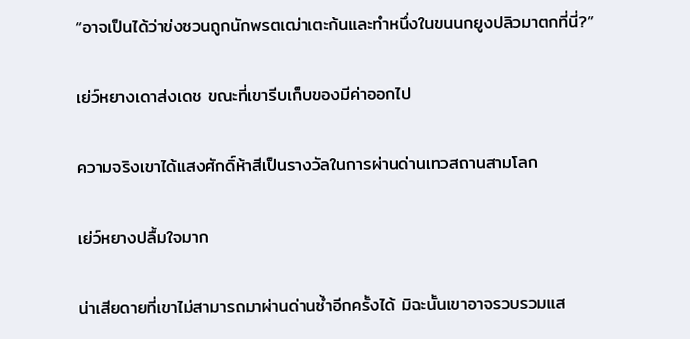“อาจเป็นได้ว่าข่งซวนถูกนักพรตเฒ่าเตะก้นและทำหนึ่งในขนนกยูงปลิวมาตกที่นี่?”

เย่ว์หยางเดาส่งเดช ขณะที่เขารีบเก็บของมีค่าออกไป

ความจริงเขาได้แสงศักดิ์ห้าสีเป็นรางวัลในการผ่านด่านเทวสถานสามโลก

เย่ว์หยางปลื้มใจมาก

น่าเสียดายที่เขาไม่สามารถมาผ่านด่านซ้ำอีกครั้งได้ มิฉะนั้นเขาอาจรวบรวมแส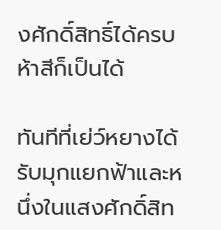งศักดิ์สิทธิ์ได้ครบห้าสีก็เป็นได้

ทันทีที่เย่ว์หยางได้รับมุกแยกฟ้าและหนึ่งในแสงศักดิ์สิท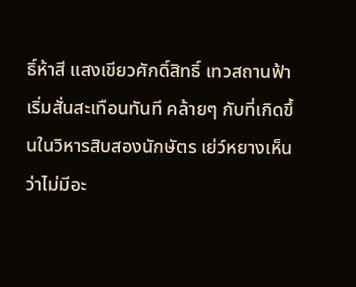ธิ์ห้าสี แสงเขียวศักดิ์สิทธิ์ เทวสถานฟ้าเริ่มสั่นสะเทือนทันที คล้ายๆ กับที่เกิดขึ้นในวิหารสิบสองนักษัตร เย่ว์หยางเห็นว่าไม่มีอะ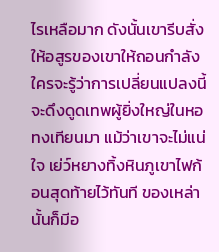ไรเหลือมาก ดังนั้นเขารีบสั่งให้อสูรของเขาให้ถอนกำลัง ใครจะรู้ว่าการเปลี่ยนแปลงนี้จะดึงดูดเทพผู้ยิ่งใหญ่ในหอทงเทียนมา แม้ว่าเขาจะไม่แน่ใจ เย่ว์หยางทิ้งหินภูเขาไฟก้อนสุดท้ายไว้ทันที ของเหล่านั้นก็มีอ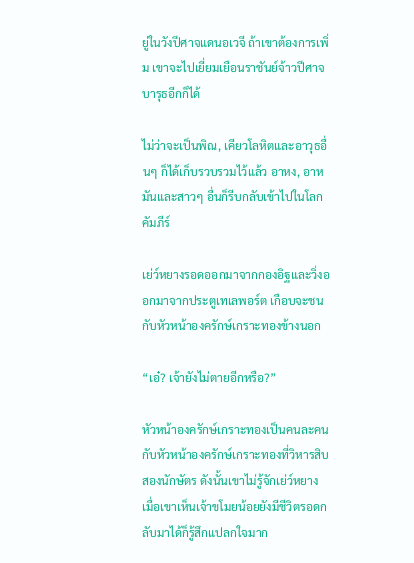ยู่ในวังปีศาจแดนอเวจี ถ้าเขาต้องการเพิ่ม เขาจะไปเยี่ยมเยือนราชันย์จ้าวปีศาจบารุธอีกก็ได้

ไม่ว่าจะเป็นพิณ, เคียวโลหิตและอาวุธอื่นๆ ก็ได้เก็บรวบรวมไว้แล้ว อาหง, อาหมันและสาวๆ อื่นก็รีบกลับเข้าไปในโลกคัมภีร์

เย่ว์หยางรอดออกมาจากกองอิฐและวิ่งออกมาจากประตูเทเลพอร์ต เกือบจะชนกับหัวหน้าองครักษ์เกราะทองข้างนอก

“เอ๋? เจ้ายังไม่ตายอีกหรือ?”

หัวหน้าองครักษ์เกราะทองเป็นคนละคนกับหัวหน้าองครักษ์เกราะทองที่วิหารสิบสองนักษัตร ดังนั้นเขาไม่รู้จักเย่ว์หยาง เมื่อเขาเห็นเจ้าขโมยน้อยยังมีชีวิตรอดกลับมาได้ก็รู้สึกแปลกใจมาก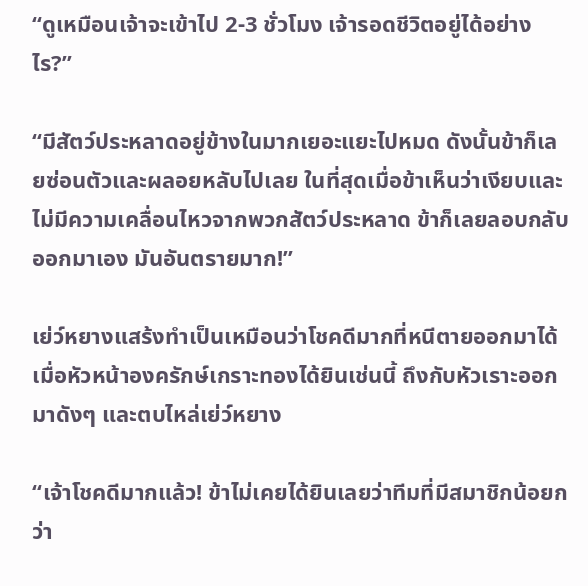“ดูเหมือนเจ้าจะเข้าไป 2-3 ชั่วโมง เจ้ารอดชีวิตอยู่ได้อย่างไร?”

“มีสัตว์ประหลาดอยู่ข้างในมากเยอะแยะไปหมด ดังนั้นข้าก็เลยซ่อนตัวและผลอยหลับไปเลย ในที่สุดเมื่อข้าเห็นว่าเงียบและไม่มีความเคลื่อนไหวจากพวกสัตว์ประหลาด ข้าก็เลยลอบกลับออกมาเอง มันอันตรายมาก!”

เย่ว์หยางแสร้งทำเป็นเหมือนว่าโชคดีมากที่หนีตายออกมาได้ เมื่อหัวหน้าองครักษ์เกราะทองได้ยินเช่นนี้ ถึงกับหัวเราะออกมาดังๆ และตบไหล่เย่ว์หยาง

“เจ้าโชคดีมากแล้ว! ข้าไม่เคยได้ยินเลยว่าทีมที่มีสมาชิกน้อยกว่า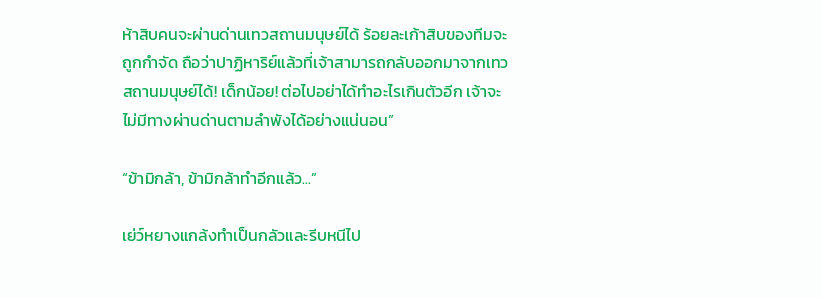ห้าสิบคนจะผ่านด่านเทวสถานมนุษย์ได้ ร้อยละเก้าสิบของทีมจะถูกกำจัด ถือว่าปาฏิหาริย์แล้วที่เจ้าสามารถกลับออกมาจากเทวสถานมนุษย์ได้! เด็กน้อย! ต่อไปอย่าได้ทำอะไรเกินตัวอีก เจ้าจะไม่มีทางผ่านด่านตามลำพังได้อย่างแน่นอน”

“ข้ามิกล้า, ข้ามิกล้าทำอีกแล้ว...”

เย่ว์หยางแกล้งทำเป็นกลัวและรีบหนีไป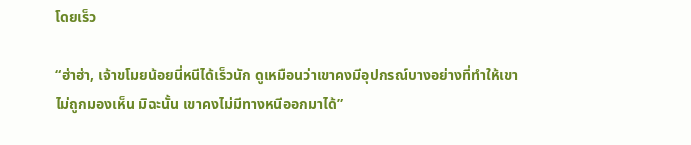โดยเร็ว

“ฮ่าฮ่า, เจ้าขโมยน้อยนี่หนีได้เร็วนัก ดูเหมือนว่าเขาคงมีอุปกรณ์บางอย่างที่ทำให้เขาไม่ถูกมองเห็น มิฉะนั้น เขาคงไม่มีทางหนีออกมาได้”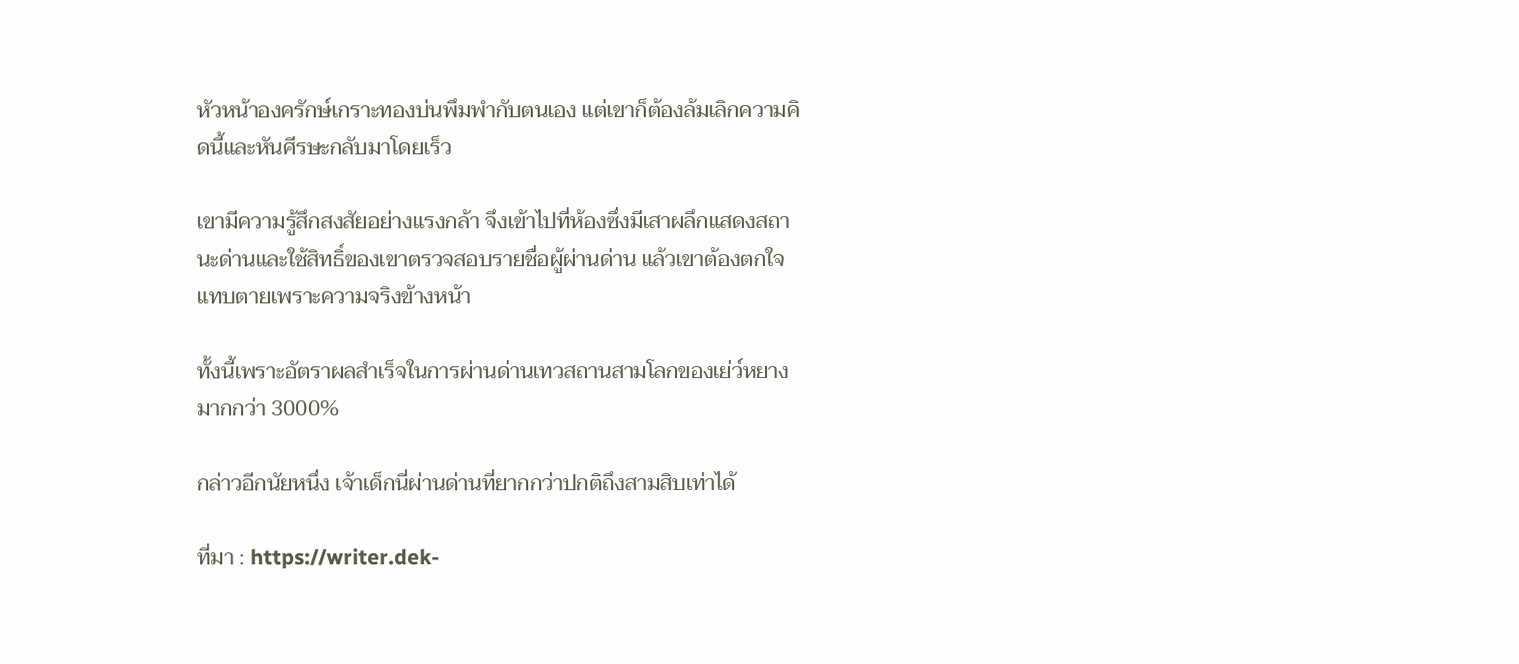หัวหน้าองครักษ์เกราะทองบ่นพึมพำกับตนเอง แต่เขาก็ต้องล้มเลิกความคิดนี้และหันศีรษะกลับมาโดยเร็ว

เขามีความรู้สึกสงสัยอย่างแรงกล้า จึงเข้าไปที่ห้องซึ่งมีเสาผลึกแสดงสถานะด่านและใช้สิทธิ์ของเขาตรวจสอบรายชื่อผู้ผ่านด่าน แล้วเขาต้องตกใจแทบตายเพราะความจริงข้างหน้า

ทั้งนี้เพราะอัตราผลสำเร็จในการผ่านด่านเทวสถานสามโลกของเย่ว์หยาง มากกว่า 3000%

กล่าวอีกนัยหนึ่ง เจ้าเด็กนี่ผ่านด่านที่ยากกว่าปกติถึงสามสิบเท่าได้

ที่มา : https://writer.dek-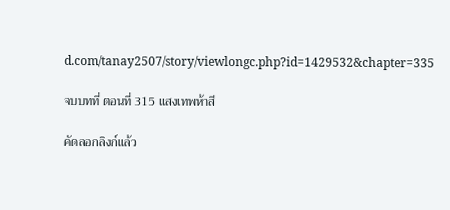d.com/tanay2507/story/viewlongc.php?id=1429532&chapter=335

จบบทที่ ตอนที่ 315 แสงเทพห้าสี

คัดลอกลิงก์แล้ว